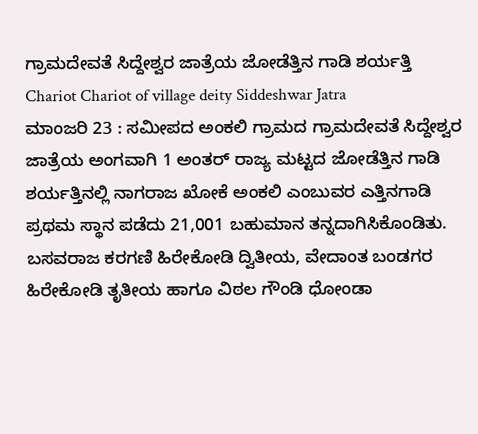ಗ್ರಾಮದೇವತೆ ಸಿದ್ದೇಶ್ವರ ಜಾತ್ರೆಯ ಜೋಡೆತ್ತಿನ ಗಾಡಿ ಶರ್ಯತ್ತಿ
Chariot Chariot of village deity Siddeshwar Jatra
ಮಾಂಜರಿ 23 : ಸಮೀಪದ ಅಂಕಲಿ ಗ್ರಾಮದ ಗ್ರಾಮದೇವತೆ ಸಿದ್ದೇಶ್ವರ ಜಾತ್ರೆಯ ಅಂಗವಾಗಿ 1 ಅಂತರ್ ರಾಜ್ಯ ಮಟ್ಟದ ಜೋಡೆತ್ತಿನ ಗಾಡಿ ಶರ್ಯತ್ತಿನಲ್ಲಿ ನಾಗರಾಜ ಖೋಕೆ ಅಂಕಲಿ ಎಂಬುವರ ಎತ್ತಿನಗಾಡಿ ಪ್ರಥಮ ಸ್ಥಾನ ಪಡೆದು 21,001 ಬಹುಮಾನ ತನ್ನದಾಗಿಸಿಕೊಂಡಿತು. ಬಸವರಾಜ ಕರಗಣಿ ಹಿರೇಕೋಡಿ ದ್ವಿತೀಯ, ವೇದಾಂತ ಬಂಡಗರ ಹಿರೇಕೋಡಿ ತೃತೀಯ ಹಾಗೂ ವಿಠಲ ಗೌಂಡಿ ಧೋಂಡಾ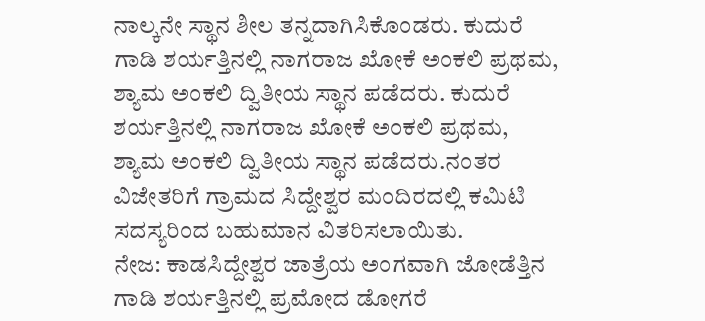ನಾಲ್ಕನೇ ಸ್ಥಾನ ಶೀಲ ತನ್ನದಾಗಿಸಿಕೊಂಡರು. ಕುದುರೆ ಗಾಡಿ ಶರ್ಯತ್ತಿನಲ್ಲಿ ನಾಗರಾಜ ಖೋಕೆ ಅಂಕಲಿ ಪ್ರಥಮ, ಶ್ಯಾಮ ಅಂಕಲಿ ದ್ವಿತೀಯ ಸ್ಥಾನ ಪಡೆದರು. ಕುದುರೆ ಶರ್ಯತ್ತಿನಲ್ಲಿ ನಾಗರಾಜ ಖೋಕೆ ಅಂಕಲಿ ಪ್ರಥಮ, ಶ್ಯಾಮ ಅಂಕಲಿ ದ್ವಿತೀಯ ಸ್ಥಾನ ಪಡೆದರು.ನಂತರ ವಿಜೇತರಿಗೆ ಗ್ರಾಮದ ಸಿದ್ದೇಶ್ವರ ಮಂದಿರದಲ್ಲಿ ಕಮಿಟಿ ಸದಸ್ಯರಿಂದ ಬಹುಮಾನ ವಿತರಿಸಲಾಯಿತು.
ನೇಜ: ಕಾಡಸಿದ್ದೇಶ್ವರ ಜಾತ್ರೆಯ ಅಂಗವಾಗಿ ಜೋಡೆತ್ತಿನ ಗಾಡಿ ಶರ್ಯತ್ತಿನಲ್ಲಿ ಪ್ರಮೋದ ಡೋಗರೆ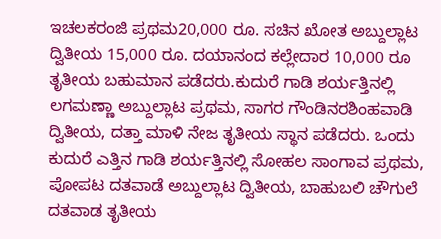ಇಚಲಕರಂಜಿ ಪ್ರಥಮ20,000 ರೂ. ಸಚಿನ ಖೋತ ಅಬ್ದುಲ್ಲಾಟ ದ್ವಿತೀಯ 15,000 ರೂ. ದಯಾನಂದ ಕಲ್ಲೇದಾರ 10,000 ರೂ ತೃತೀಯ ಬಹುಮಾನ ಪಡೆದರು.ಕುದುರೆ ಗಾಡಿ ಶರ್ಯತ್ತಿನಲ್ಲಿ ಲಗಮಣ್ಣಾ ಅಬ್ದುಲ್ಲಾಟ ಪ್ರಥಮ, ಸಾಗರ ಗೌಂಡಿನರಶಿಂಹವಾಡಿ ದ್ವಿತೀಯ, ದತ್ತಾ ಮಾಳಿ ನೇಜ ತೃತೀಯ ಸ್ಥಾನ ಪಡೆದರು. ಒಂದು ಕುದುರೆ ಎತ್ತಿನ ಗಾಡಿ ಶರ್ಯತ್ತಿನಲ್ಲಿ ಸೋಹಲ ಸಾಂಗಾವ ಪ್ರಥಮ, ಪೋಪಟ ದತವಾಡೆ ಅಬ್ದುಲ್ಲಾಟ ದ್ವಿತೀಯ, ಬಾಹುಬಲಿ ಚೌಗುಲೆ ದತವಾಡ ತೃತೀಯ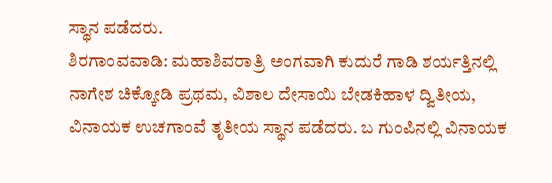ಸ್ಥಾನ ಪಡೆದರು.
ಶಿರಗಾಂವವಾಡಿ: ಮಹಾಶಿವರಾತ್ರಿ ಅಂಗವಾಗಿ ಕುದುರೆ ಗಾಡಿ ಶರ್ಯತ್ತಿನಲ್ಲಿ ನಾಗೇಶ ಚಿಕ್ಕೋಡಿ ಪ್ರಥಮ, ವಿಶಾಲ ದೇಸಾಯಿ ಬೇಡಕಿಹಾಳ ದ್ವಿತೀಯ, ವಿನಾಯಕ ಉಚಗಾಂವೆ ತೃತೀಯ ಸ್ಥಾನ ಪಡೆದರು. ಬ ಗುಂಪಿನಲ್ಲಿ ವಿನಾಯಕ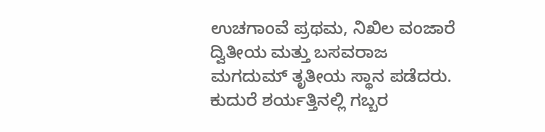ಉಚಗಾಂವೆ ಪ್ರಥಮ, ನಿಖಿಲ ವಂಜಾರೆ ದ್ವಿತೀಯ ಮತ್ತು ಬಸವರಾಜ ಮಗದುಮ್ ತೃತೀಯ ಸ್ಥಾನ ಪಡೆದರು. ಕುದುರೆ ಶರ್ಯತ್ತಿನಲ್ಲಿ ಗಬ್ಬರ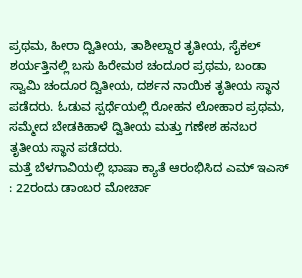ಪ್ರಥಮ, ಹೀರಾ ದ್ವಿತೀಯ, ತಾಶೀಲ್ದಾರ ತೃತೀಯ, ಸೈಕಲ್ ಶರ್ಯತ್ತಿನಲ್ಲಿ ಬಸು ಹಿರೇಮಠ ಚಂದೂರ ಪ್ರಥಮ, ಬಂಡಾ ಸ್ವಾಮಿ ಚಂದೂರ ದ್ವಿತೀಯ, ದರ್ಶನ ನಾಯಿಕ ತೃತೀಯ ಸ್ಥಾನ ಪಡೆದರು. ಓಡುವ ಸ್ಪರ್ಧೆಯಲ್ಲಿ ರೋಹನ ಲೋಹಾರ ಪ್ರಥಮ, ಸಮ್ಮೇದ ಬೇಡಕಿಹಾಳೆ ದ್ವಿತೀಯ ಮತ್ತು ಗಣೇಶ ಹನಬರ ತೃತೀಯ ಸ್ಥಾನ ಪಡೆದರು.
ಮತ್ತೆ ಬೆಳಗಾವಿಯಲ್ಲಿ ಭಾಷಾ ಕ್ಯಾತೆ ಆರಂಭಿಸಿದ ಎಮ್ ಇಎಸ್ : 22ರಂದು ಡಾಂಬರ ಮೋರ್ಚಾ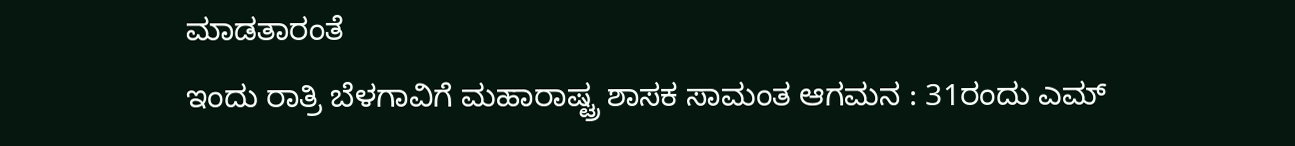ಮಾಡತಾರಂತೆ
ಇಂದು ರಾತ್ರಿ ಬೆಳಗಾವಿಗೆ ಮಹಾರಾಷ್ಟ್ರ ಶಾಸಕ ಸಾಮಂತ ಆಗಮನ : 31ರಂದು ಎಮ್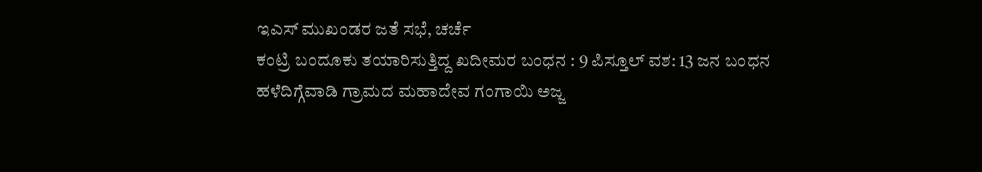ಇಎಸ್ ಮುಖಂಡರ ಜತೆ ಸಭೆ, ಚರ್ಚೆ
ಕಂಟ್ರಿ ಬಂದೂಕು ತಯಾರಿಸುತ್ತಿದ್ದ ಖದೀಮರ ಬಂಧನ : 9 ಪಿಸ್ತೂಲ್ ವಶ: 13 ಜನ ಬಂಧನ
ಹಳೆದಿಗ್ಗೆವಾಡಿ ಗ್ರಾಮದ ಮಹಾದೇವ ಗಂಗಾಯಿ ಅಜ್ಜ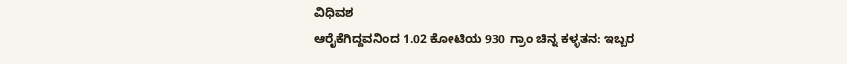ವಿಧಿವಶ
ಆರೈಕೆಗಿದ್ದವನಿಂದ 1.02 ಕೋಟಿಯ 930 ಗ್ರಾಂ ಚಿನ್ನ ಕಳ್ಳತನ: ಇಬ್ಬರ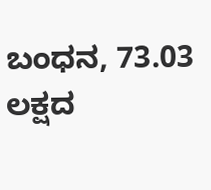ಬಂಧನ, 73.03 ಲಕ್ಷದ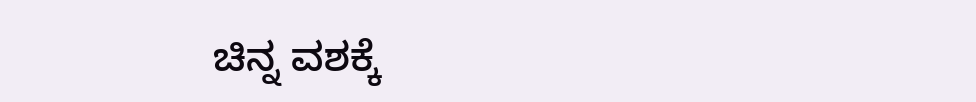ಚಿನ್ನ ವಶಕ್ಕೆ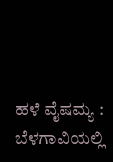ಹಳೆ ವೈಷಮ್ಯ : ಬೆಳಗಾವಿಯಲ್ಲಿ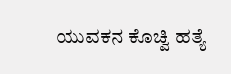ಯುವಕನ ಕೊಚ್ವಿ ಹತ್ಯೆ